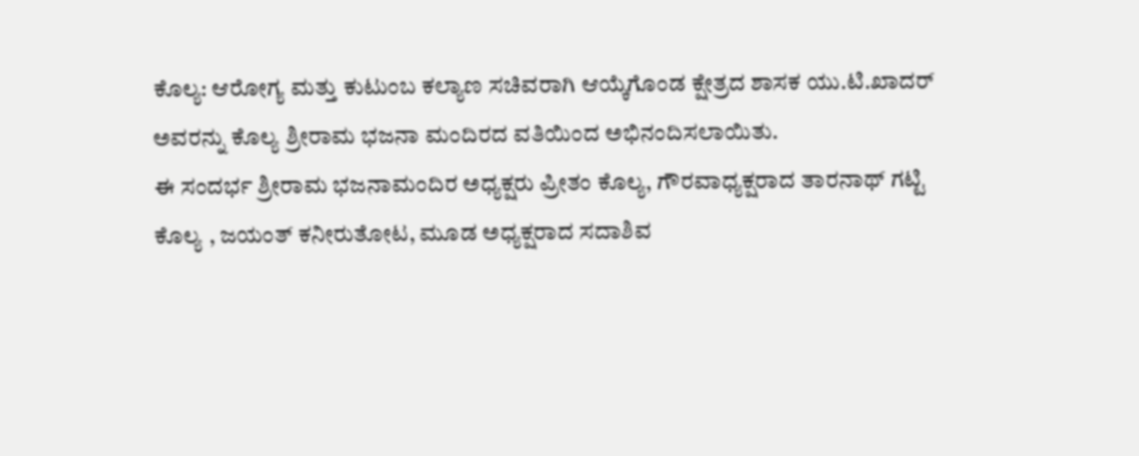ಕೊಲ್ಯ: ಆರೋಗ್ಯ ಮತ್ತು ಕುಟುಂಬ ಕಲ್ಯಾಣ ಸಚಿವರಾಗಿ ಆಯ್ಕೆಗೊಂಡ ಕ್ಷೇತ್ರದ ಶಾಸಕ ಯು.ಟಿ.ಖಾದರ್ ಅವರನ್ನು ಕೊಲ್ಯ ಶ್ರೀರಾಮ ಭಜನಾ ಮಂದಿರದ ವತಿಯಿಂದ ಅಭಿನಂದಿಸಲಾಯಿತು.
ಈ ಸಂದರ್ಭ ಶ್ರೀರಾಮ ಭಜನಾಮಂದಿರ ಅಧ್ಯಕ್ಷರು ಪ್ರೀತಂ ಕೊಲ್ಯ, ಗೌರವಾಧ್ಯಕ್ಷರಾದ ತಾರನಾಥ್ ಗಟ್ಟಿ ಕೊಲ್ಯ , ಜಯಂತ್ ಕನೀರುತೋಟ, ಮೂಡ ಅಧ್ಯಕ್ಷರಾದ ಸದಾಶಿವ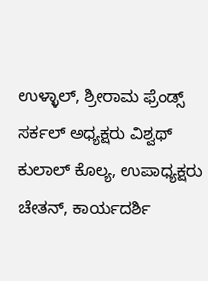ಉಳ್ಳಾಲ್, ಶ್ರೀರಾಮ ಫ್ರೆಂಡ್ಸ್ ಸರ್ಕಲ್ ಅಧ್ಯಕ್ಷರು ವಿಶ್ವಥ್ ಕುಲಾಲ್ ಕೊಲ್ಯ, ಉಪಾಧ್ಯಕ್ಷರು ಚೇತನ್, ಕಾರ್ಯದರ್ಶಿ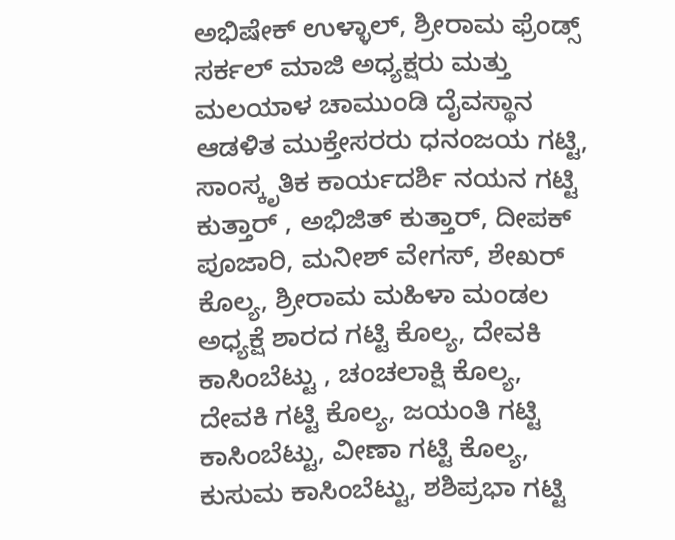ಅಭಿಷೇಕ್ ಉಳ್ಳಾಲ್, ಶ್ರೀರಾಮ ಫ್ರೆಂಡ್ಸ್ ಸರ್ಕಲ್ ಮಾಜಿ ಅಧ್ಯಕ್ಷರು ಮತ್ತು ಮಲಯಾಳ ಚಾಮುಂಡಿ ದೈವಸ್ಥಾನ ಆಡಳಿತ ಮುಕ್ತೇಸರರು ಧನಂಜಯ ಗಟ್ಟಿ, ಸಾಂಸ್ಕೃತಿಕ ಕಾರ್ಯದರ್ಶಿ ನಯನ ಗಟ್ಟಿ ಕುತ್ತಾರ್ , ಅಭಿಜಿತ್ ಕುತ್ತಾರ್, ದೀಪಕ್ ಪೂಜಾರಿ, ಮನೀಶ್ ವೇಗಸ್, ಶೇಖರ್ ಕೊಲ್ಯ, ಶ್ರೀರಾಮ ಮಹಿಳಾ ಮಂಡಲ ಅಧ್ಯಕ್ಷೆ ಶಾರದ ಗಟ್ಟಿ ಕೊಲ್ಯ, ದೇವಕಿ ಕಾಸಿಂಬೆಟ್ಟು , ಚಂಚಲಾಕ್ಷಿ ಕೊಲ್ಯ, ದೇವಕಿ ಗಟ್ಟಿ ಕೊಲ್ಯ, ಜಯಂತಿ ಗಟ್ಟಿ ಕಾಸಿಂಬೆಟ್ಟು, ವೀಣಾ ಗಟ್ಟಿ ಕೊಲ್ಯ, ಕುಸುಮ ಕಾಸಿಂಬೆಟ್ಟು, ಶಶಿಪ್ರಭಾ ಗಟ್ಟಿ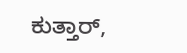ಕುತ್ತಾರ್,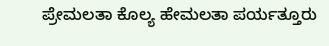ಪ್ರೇಮಲತಾ ಕೊಲ್ಯ ಹೇಮಲತಾ ಪರ್ಯತ್ತೂರು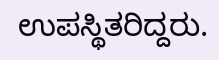ಉಪಸ್ಥಿತರಿದ್ದರು.